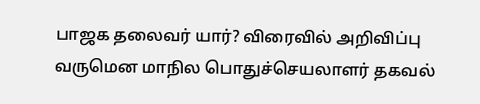பாஜக தலைவர் யார்? விரைவில் அறிவிப்பு வருமென மாநில பொதுச்செயலாளர் தகவல்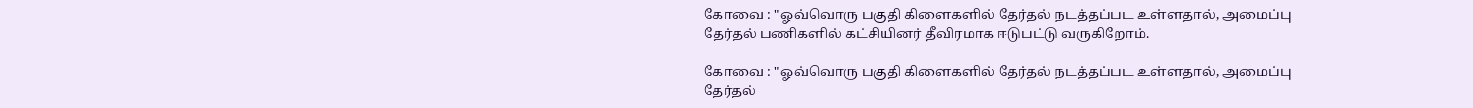கோவை : "ஓவ்வொரு பகுதி கிளைகளில் தேர்தல் நடத்தப்பட உள்ளதால், அமைப்பு தேர்தல் பணிகளில் கட்சியினர் தீவிரமாக ஈடுபட்டு வருகிறோம்.

கோவை : "ஓவ்வொரு பகுதி கிளைகளில் தேர்தல் நடத்தப்பட உள்ளதால், அமைப்பு தேர்தல்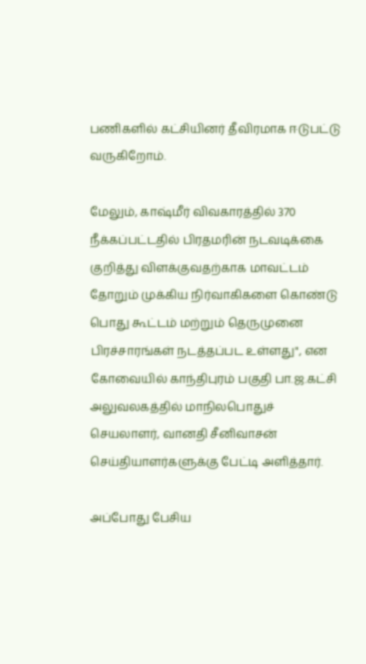பணிகளில் கட்சியினர் தீவிரமாக ஈடுபட்டு வருகிறோம்.

மேலும், காஷ்மீர் விவகாரத்தில் 370 நீக்கப்பட்டதில் பிரதமரின் நடவடிக்கை குறித்து விளக்குவதற்காக மாவட்டம் தோறும் முக்கிய நிர்வாகிகளை கொண்டு பொது கூட்டம் மற்றும் தெருமுனை பிரச்சாரங்கள் நடத்தப்பட உள்ளது", என கோவையில் காந்திபுரம் பகுதி பா.ஜ.கட்சி அலுவலகத்தில் மாநிலபொதுச் செயலாளர், வானதி சீனிவாசன் செய்தியாளர்களுக்கு பேட்டி அளித்தார்.

அப்போது பேசிய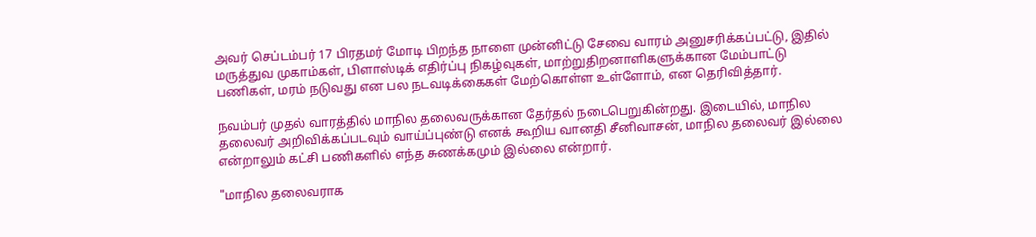அவர் செப்டம்பர் 17 பிரதமர் மோடி பிறந்த நாளை முன்னிட்டு சேவை வாரம் அனுசரிக்கப்பட்டு, இதில் மருத்துவ முகாம்கள், பிளாஸ்டிக் எதிர்ப்பு நிகழ்வுகள், மாற்றுதிறனாளிகளுக்கான மேம்பாட்டு பணிகள், மரம் நடுவது என பல நடவடிக்கைகள் மேற்கொள்ள உள்ளோம், என தெரிவித்தார்.

நவம்பர் முதல் வாரத்தில் மாநில தலைவருக்கான தேர்தல் நடைபெறுகின்றது. இடையில், மாநில தலைவர் அறிவிக்கப்படவும் வாய்ப்புண்டு எனக் கூறிய வானதி சீனிவாசன், மாநில தலைவர் இல்லை என்றாலும் கட்சி பணிகளில் எந்த சுணக்கமும் இல்லை என்றார்.

"மாநில தலைவராக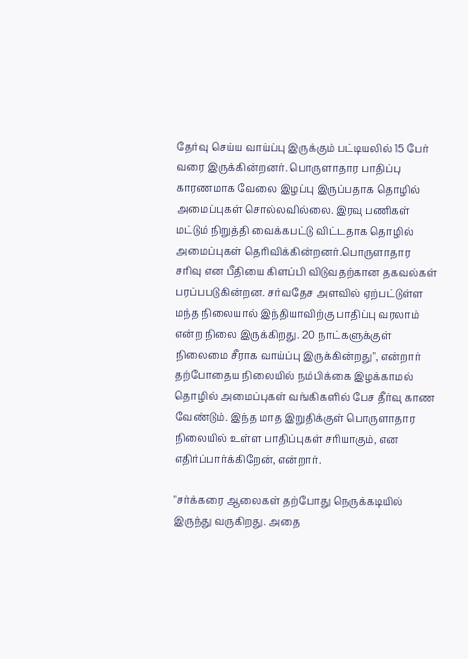தேர்வு செய்ய வாய்ப்பு இருக்கும் பட்டியலில் 15 பேர் வரை இருக்கின்றனர். பொருளாதார பாதிப்பு காரணமாக வேலை இழப்பு இருப்பதாக தொழில் அமைப்புகள் சொல்லவில்லை. இரவு பணிகள் மட்டும் நிறுத்தி வைக்கபட்டு விட்டதாக தொழில் அமைப்புகள் தெரிவிக்கின்றனர்.பொருளாதார சரிவு என பீதியை கிளப்பி விடுவதற்கான தகவல்கள் பரப்பபடுகின்றன. சர்வதேச அளவில் ஏற்பட்டுள்ள மந்த நிலையால் இந்தியாவிற்கு பாதிப்பு வரலாம் என்ற நிலை இருக்கிறது. 20 நாட்களுக்குள் நிலைமை சீராக வாய்ப்பு இருக்கின்றது", என்றார் தற்போதைய நிலையில் நம்பிக்கை இழக்காமல் தொழில் அமைப்புகள் வங்கிகளில் பேச தீர்வு காண வேண்டும். இந்த மாத இறுதிக்குள் பொருளாதார நிலையில் உள்ள பாதிப்புகள் சரியாகும், என எதிர்ப்பார்க்கிறேன், என்றார்.

"சர்க்கரை ஆலைகள் தற்போது நெருக்கடியில் இருந்து வருகிறது. அதை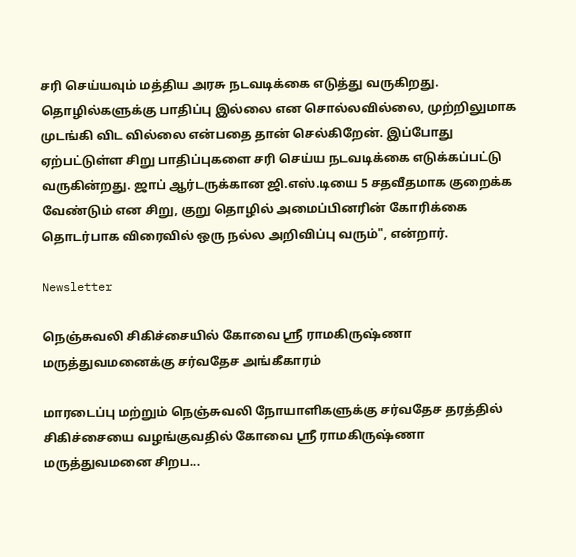சரி செய்யவும் மத்திய அரசு நடவடிக்கை எடுத்து வருகிறது. தொழில்களுக்கு பாதிப்பு இல்லை என சொல்லவில்லை, முற்றிலுமாக முடங்கி விட வில்லை என்பதை தான் செல்கிறேன். இப்போது ஏற்பட்டுள்ள சிறு பாதிப்புகளை சரி செய்ய நடவடிக்கை எடுக்கப்பட்டு வருகின்றது. ஜாப் ஆர்டருக்கான ஜி.எஸ்.டியை 5 சதவீதமாக குறைக்க வேண்டும் என சிறு, குறு தொழில் அமைப்பினரின் கோரிக்கை தொடர்பாக விரைவில் ஒரு நல்ல அறிவிப்பு வரும்", என்றார்.

Newsletter

நெஞ்சுவலி சிகிச்சையில் கோவை ஸ்ரீ ராமகிருஷ்ணா மருத்துவமனைக்கு சர்வதேச அங்கீகாரம்

மாரடைப்பு மற்றும் நெஞ்சுவலி நோயாளிகளுக்கு சர்வதேச தரத்தில் சிகிச்சையை வழங்குவதில் கோவை ஸ்ரீ ராமகிருஷ்ணா மருத்துவமனை சிறப...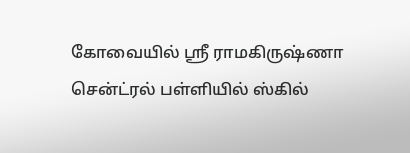கோவையில் ஸ்ரீ ராமகிருஷ்ணா சென்ட்ரல் பள்ளியில் ஸ்கில்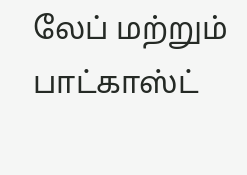லேப் மற்றும் பாட்காஸ்ட்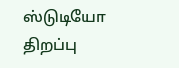ஸ்டுடியோ திறப்பு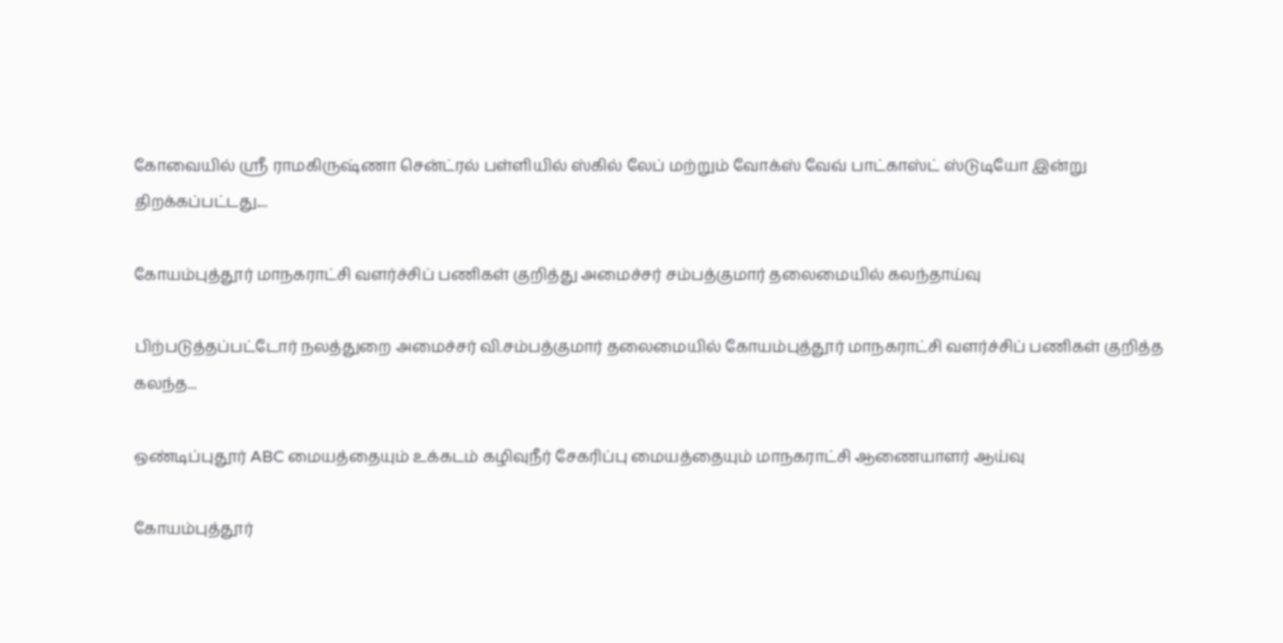கோவையில் ஸ்ரீ ராமகிருஷ்ணா சென்ட்ரல் பள்ளியில் ஸ்கில் லேப் மற்றும் வோக்ஸ் வேவ் பாட்காஸ்ட் ஸ்டுடியோ இன்று திறக்கப்பட்டது....

கோயம்புத்தூர் மாநகராட்சி வளர்ச்சிப் பணிகள் குறித்து அமைச்சர் சம்பத்குமார் தலைமையில் கலந்தாய்வு

பிற்படுத்தப்பட்டோர் நலத்துறை அமைச்சர் வி.சம்பத்குமார் தலைமையில் கோயம்புத்தூர் மாநகராட்சி வளர்ச்சிப் பணிகள் குறித்த கலந்த...

ஒண்டிப்புதூர் ABC மையத்தையும் உக்கடம் கழிவுநீர் சேகரிப்பு மையத்தையும் மாநகராட்சி ஆணையாளர் ஆய்வு

கோயம்புத்தூர்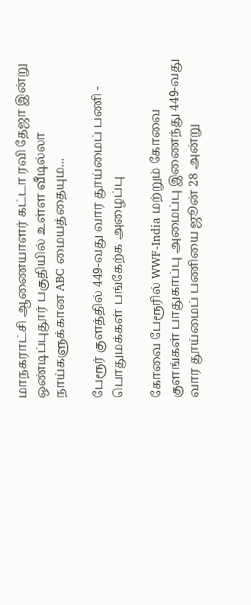மாநகராட்சி ஆணையாளர் கட்டா ரவி தேஜா இன்று ஒண்டிப்புதூர் பகுதியில் உள்ள வீடில்லா நாய்களுக்கான ABC மையத்தையும...

பேரூர் குளத்தில் 449-வது வார தூய்மைப் பணி - பொதுமக்கள் பங்கேற்க அழைப்பு

கோவை பேரூரில் WWF-India மற்றும் கோவை குளங்கள் பாதுகாப்பு அமைப்பு இணைந்து 449-வது வார தூய்மைப் பணியை ஜூன் 28 அன்று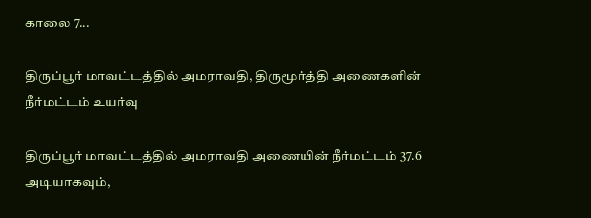காலை 7...

திருப்பூர் மாவட்டத்தில் அமராவதி, திருமூர்த்தி அணைகளின் நீர்மட்டம் உயர்வு

திருப்பூர் மாவட்டத்தில் அமராவதி அணையின் நீர்மட்டம் 37.6 அடியாகவும்,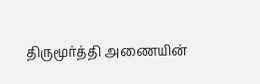திருமூர்த்தி அணையின்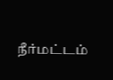நீர்மட்டம்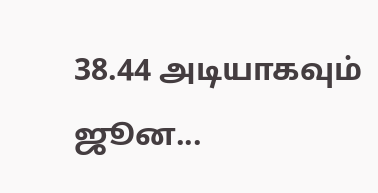38.44 அடியாகவும் ஜூன...